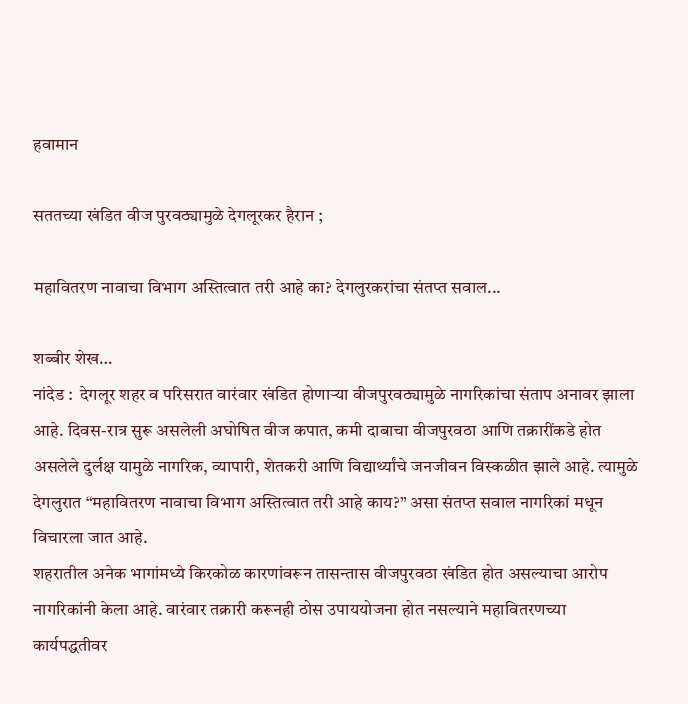हवामान

सततच्या खंडित वीज पुरवठ्यामुळे देगलूरकर हैरान ;

महावितरण नावाचा विभाग अस्तित्वात तरी आहे का? देगलुरकरांचा संतप्त सवाल...

शब्बीर शेख…
नांदेड :  देगलूर शहर व परिसरात वारंवार खंडित होणाऱ्या वीजपुरवठ्यामुळे नागरिकांचा संताप अनावर झाला आहे. दिवस-रात्र सुरू असलेली अघोषित वीज कपात, कमी दाबाचा वीजपुरवठा आणि तक्रारींकडे होत असलेले दुर्लक्ष यामुळे नागरिक, व्यापारी, शेतकरी आणि विद्यार्थ्यांचे जनजीवन विस्कळीत झाले आहे. त्यामुळे  देगलुरात “महावितरण नावाचा विभाग अस्तित्वात तरी आहे काय?” असा संतप्त सवाल नागरिकां मधून विचारला जात आहे.
शहरातील अनेक भागांमध्ये किरकोळ कारणांवरून तासन्तास वीजपुरवठा खंडित होत असल्याचा आरोप नागरिकांनी केला आहे. वारंवार तक्रारी करूनही ठोस उपाययोजना होत नसल्याने महावितरणच्या कार्यपद्धतीवर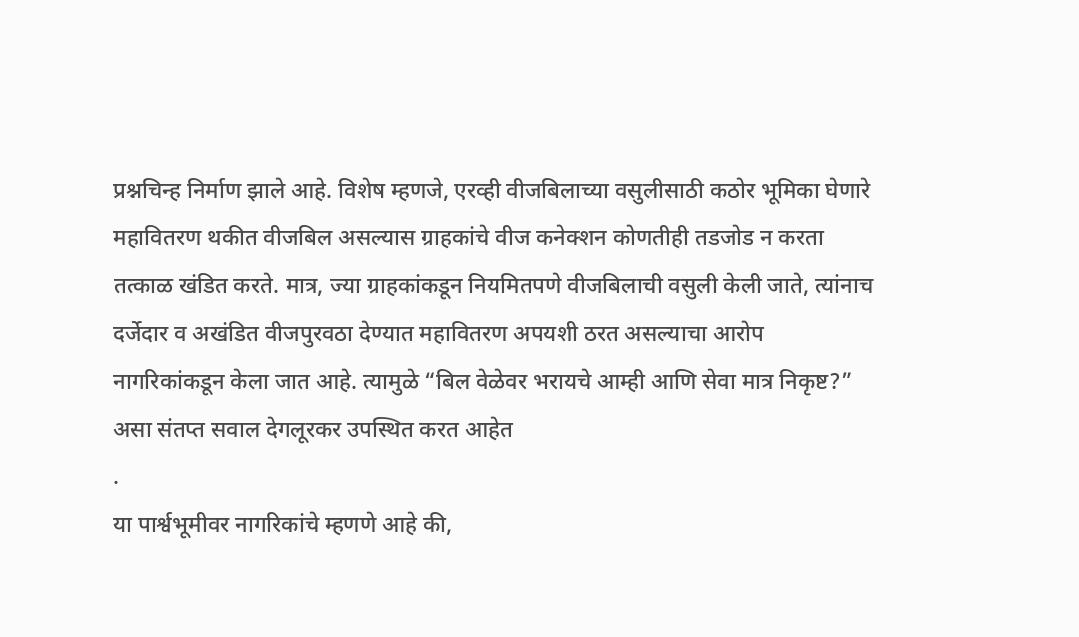प्रश्नचिन्ह निर्माण झाले आहे. विशेष म्हणजे, एरव्ही वीजबिलाच्या वसुलीसाठी कठोर भूमिका घेणारे महावितरण थकीत वीजबिल असल्यास ग्राहकांचे वीज कनेक्शन कोणतीही तडजोड न करता तत्काळ खंडित करते. मात्र, ज्या ग्राहकांकडून नियमितपणे वीजबिलाची वसुली केली जाते, त्यांनाच दर्जेदार व अखंडित वीजपुरवठा देण्यात महावितरण अपयशी ठरत असल्याचा आरोप नागरिकांकडून केला जात आहे. त्यामुळे “बिल वेळेवर भरायचे आम्ही आणि सेवा मात्र निकृष्ट?” असा संतप्त सवाल देगलूरकर उपस्थित करत आहेत
.
या पार्श्वभूमीवर नागरिकांचे म्हणणे आहे की,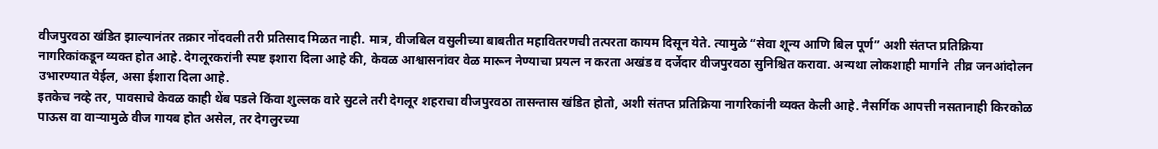वीजपुरवठा खंडित झाल्यानंतर तक्रार नोंदवली तरी प्रतिसाद मिळत नाही. मात्र, वीजबिल वसुलीच्या बाबतीत महावितरणची तत्परता कायम दिसून येते. त्यामुळे “सेवा शून्य आणि बिल पूर्ण” अशी संतप्त प्रतिक्रिया नागरिकांकडून व्यक्त होत आहे. देगलूरकरांनी स्पष्ट इशारा दिला आहे की, केवळ आश्वासनांवर वेळ मारून नेण्याचा प्रयत्न न करता अखंड व दर्जेदार वीजपुरवठा सुनिश्चित करावा. अन्यथा लोकशाही मार्गाने  तीव्र जनआंदोलन उभारण्यात येईल, असा ईशारा दिला आहे.
इतकेच नव्हे तर, पावसाचे केवळ काही थेंब पडले किंवा शुल्लक वारे सुटले तरी देगलूर शहराचा वीजपुरवठा तासन्तास खंडित होतो, अशी संतप्त प्रतिक्रिया नागरिकांनी व्यक्त केली आहे. नैसर्गिक आपत्ती नसतानाही किरकोळ पाऊस वा वाऱ्यामुळे वीज गायब होत असेल, तर देगलुरच्या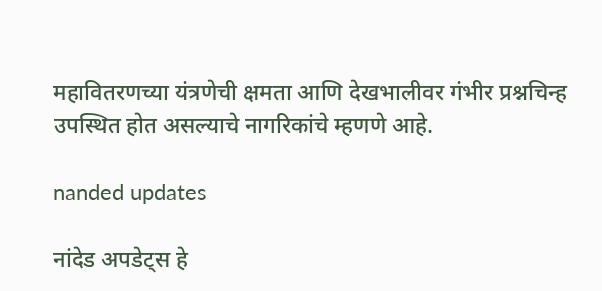महावितरणच्या यंत्रणेची क्षमता आणि देखभालीवर गंभीर प्रश्नचिन्ह उपस्थित होत असल्याचे नागरिकांचे म्हणणे आहे.

nanded updates

नांदेड अपडेट्स हे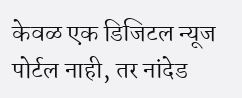केवळ एक डिजिटल न्यूज पोर्टल नाही, तर नांदेड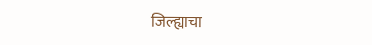जिल्ह्याचा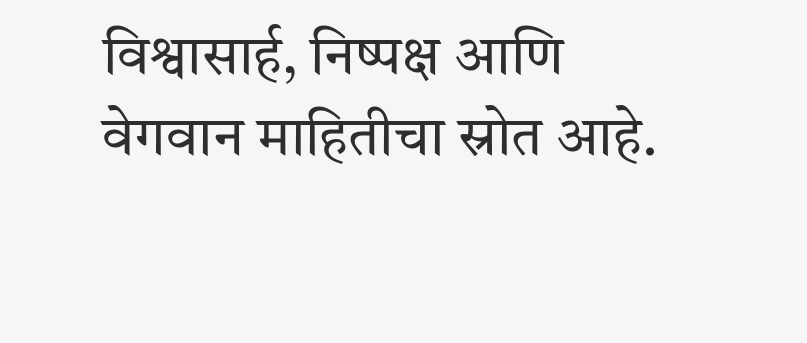विश्वासार्ह, निष्पक्ष आणि वेगवान माहितीचा स्रोत आहे.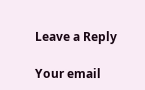Leave a Reply

Your email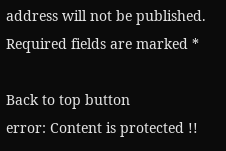address will not be published. Required fields are marked *

Back to top button
error: Content is protected !!